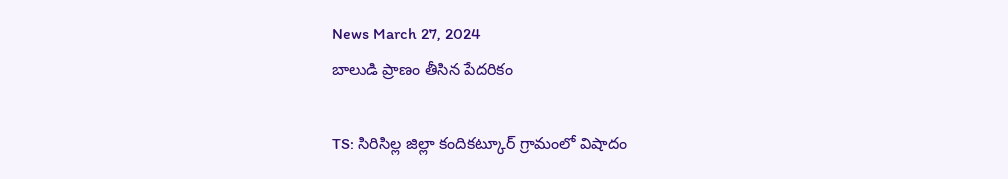News March 27, 2024
బాలుడి ప్రాణం తీసిన పేదరికం

TS: సిరిసిల్ల జిల్లా కందికట్కూర్ గ్రామంలో విషాదం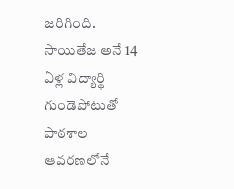జరిగింది. సాయితేజ అనే 14 ఏళ్ల విద్యార్థి గుండెపోటుతో పాఠశాల ఆవరణలోనే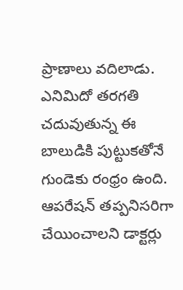ప్రాణాలు వదిలాడు. ఎనిమిదో తరగతి చదువుతున్న ఈ బాలుడికి పుట్టుకతోనే గుండెకు రంధ్రం ఉంది. ఆపరేషన్ తప్పనిసరిగా చేయించాలని డాక్టర్లు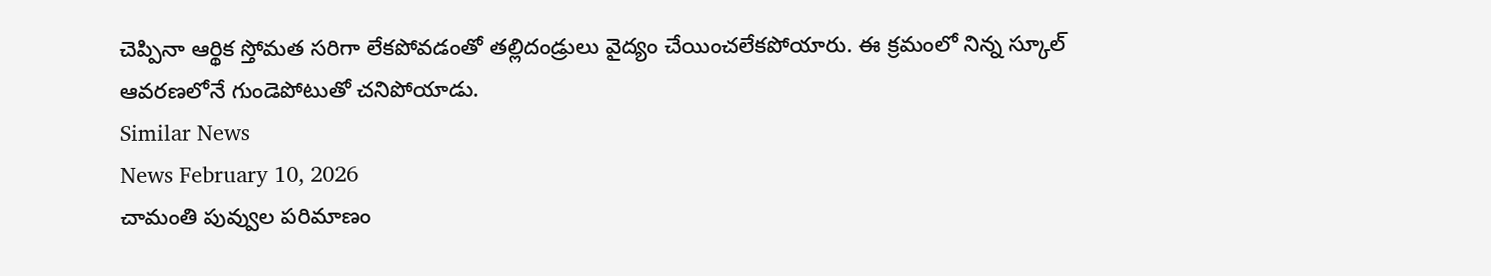చెప్పినా ఆర్థిక స్తోమత సరిగా లేకపోవడంతో తల్లిదండ్రులు వైద్యం చేయించలేకపోయారు. ఈ క్రమంలో నిన్న స్కూల్ ఆవరణలోనే గుండెపోటుతో చనిపోయాడు.
Similar News
News February 10, 2026
చామంతి పువ్వుల పరిమాణం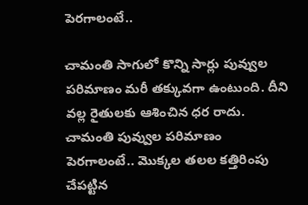పెరగాలంటే..

చామంతి సాగులో కొన్ని సార్లు పువ్వుల పరిమాణం మరీ తక్కువగా ఉంటుంది. దీని వల్ల రైతులకు ఆశించిన ధర రాదు. చామంతి పువ్వుల పరిమాణం పెరగాలంటే.. మొక్కల తలల కత్తిరింపు చేపట్టిన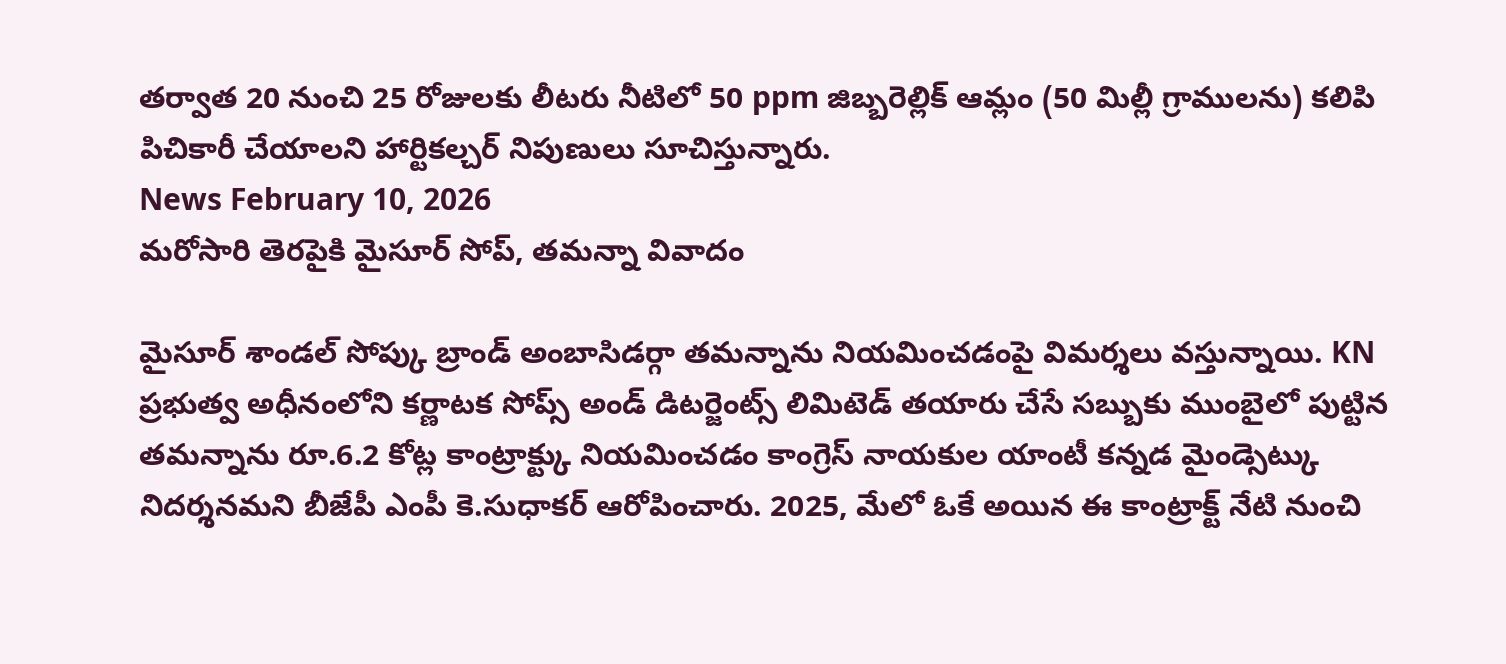తర్వాత 20 నుంచి 25 రోజులకు లీటరు నీటిలో 50 ppm జిబ్బరెల్లిక్ ఆమ్లం (50 మిల్లీ గ్రాములను) కలిపి పిచికారీ చేయాలని హార్టికల్చర్ నిపుణులు సూచిస్తున్నారు.
News February 10, 2026
మరోసారి తెరపైకి మైసూర్ సోప్, తమన్నా వివాదం

మైసూర్ శాండల్ సోప్కు బ్రాండ్ అంబాసిడర్గా తమన్నాను నియమించడంపై విమర్శలు వస్తున్నాయి. KN ప్రభుత్వ అధీనంలోని కర్ణాటక సోప్స్ అండ్ డిటర్జెంట్స్ లిమిటెడ్ తయారు చేసే సబ్బుకు ముంబైలో పుట్టిన తమన్నాను రూ.6.2 కోట్ల కాంట్రాక్ట్కు నియమించడం కాంగ్రెస్ నాయకుల యాంటీ కన్నడ మైండ్సెట్కు నిదర్శనమని బీజేపీ ఎంపీ కె.సుధాకర్ ఆరోపించారు. 2025, మేలో ఓకే అయిన ఈ కాంట్రాక్ట్ నేటి నుంచి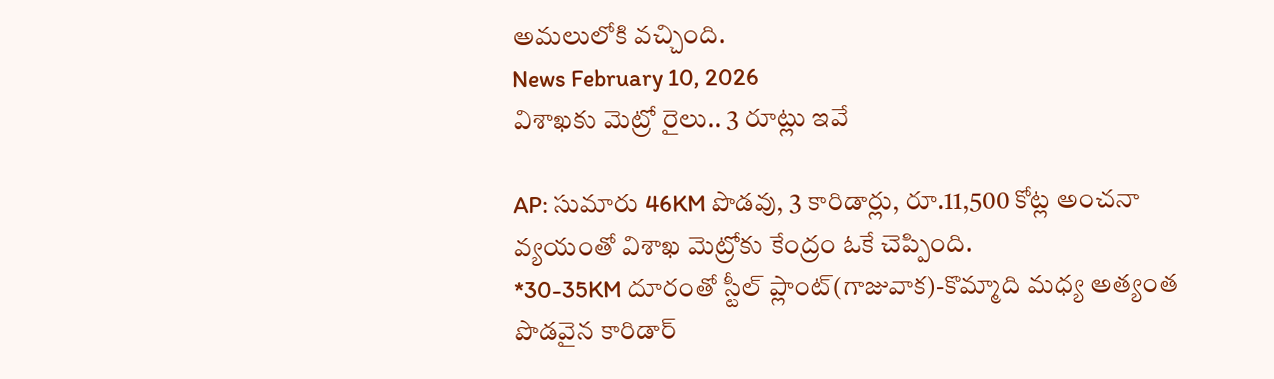అమలులోకి వచ్చింది.
News February 10, 2026
విశాఖకు మెట్రో రైలు.. 3 రూట్లు ఇవే

AP: సుమారు 46KM పొడవు, 3 కారిడార్లు, రూ.11,500 కోట్ల అంచనా వ్యయంతో విశాఖ మెట్రోకు కేంద్రం ఓకే చెప్పింది.
*30-35KM దూరంతో స్టీల్ ప్లాంట్(గాజువాక)-కొమ్మాది మధ్య అత్యంత పొడవైన కారిడార్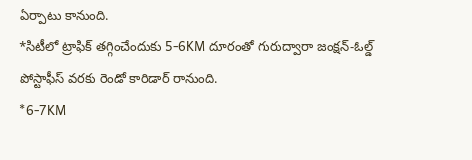ఏర్పాటు కానుంది.
*సిటీలో ట్రాఫిక్ తగ్గించేందుకు 5-6KM దూరంతో గురుద్వారా జంక్షన్-ఓల్డ్ పోస్టాఫీస్ వరకు రెండో కారిడార్ రానుంది.
*6-7KM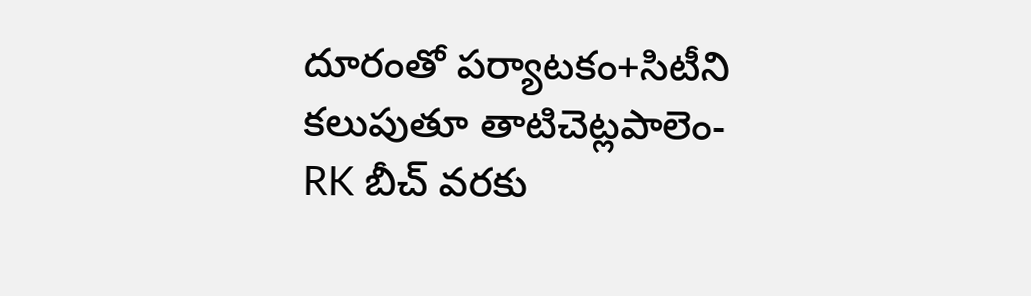దూరంతో పర్యాటకం+సిటీని కలుపుతూ తాటిచెట్లపాలెం-RK బీచ్ వరకు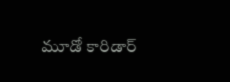మూడో కారిడార్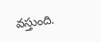వస్తుంది.